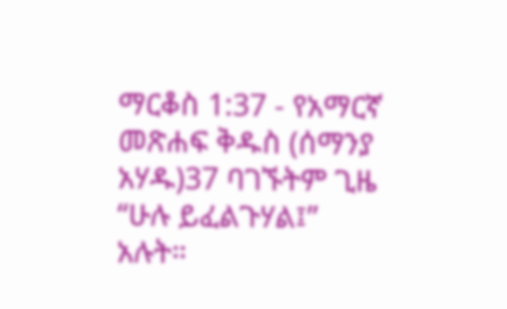ማርቆስ 1:37 - የአማርኛ መጽሐፍ ቅዱስ (ሰማንያ አሃዱ)37 ባገኙትም ጊዜ “ሁሉ ይፈልጉሃል፤” አሉት።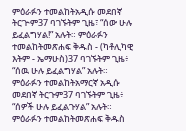ምዕራፉን ተመልከትአዲሱ መደበኛ ትርጒም37 ባገኙትም ጊዜ፣ “ሰው ሁሉ ይፈልግሃል!” አሉት። ምዕራፉን ተመልከትመጽሐፍ ቅዱስ - (ካቶሊካዊ እትም - ኤማሁስ)37 ባገኙትም ጊዜ፥ “ሰዉ ሁሉ ይፈልግሃል” አሉት። ምዕራፉን ተመልከትአማርኛ አዲሱ መደበኛ ትርጉም37 ባገኙትም ጊዜ፥ “ሰዎች ሁሉ ይፈልጉሃል” አሉት። ምዕራፉን ተመልከትመጽሐፍ ቅዱስ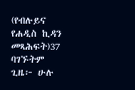(የብሉይና የሐዲስ ኪዳን መጻሕፍት)37 ባገኙትም ጊዜ፦ ሁሉ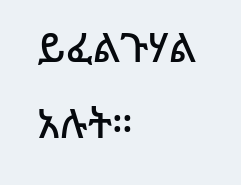ይፈልጉሃል አሉት።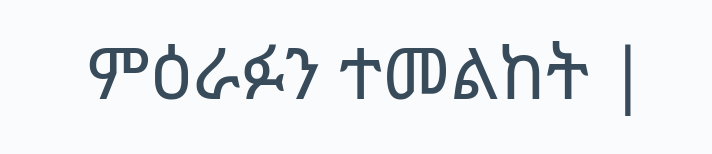ምዕራፉን ተመልከት |